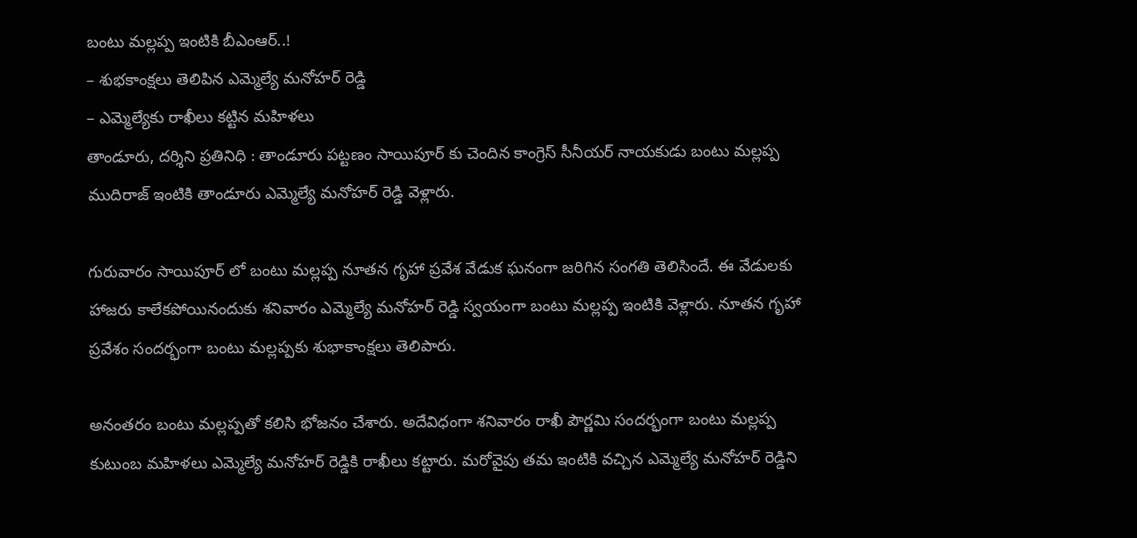బంటు మల్లప్ప ఇంటికి బీఎంఆర్..!
– శుభకాంక్షలు తెలిపిన ఎమ్మెల్యే మనోహర్ రెడ్డి
– ఎమ్మెల్యేకు రాఖీలు కట్టిన మహిళలు
తాండూరు, దర్శిని ప్రతినిధి : తాండూరు పట్టణం సాయిపూర్ కు చెందిన కాంగ్రెస్ సీనీయర్ నాయకుడు బంటు మల్లప్ప ముదిరాజ్ ఇంటికి తాండూరు ఎమ్మెల్యే మనోహర్ రెడ్డి వెళ్లారు.

గురువారం సాయిపూర్ లో బంటు మల్లప్ప నూతన గృహా ప్రవేశ వేడుక ఘనంగా జరిగిన సంగతి తెలిసిందే. ఈ వేడులకు హాజరు కాలేకపోయినందుకు శనివారం ఎమ్మెల్యే మనోహర్ రెడ్డి స్వయంగా బంటు మల్లప్ప ఇంటికి వెళ్లారు. నూతన గృహా ప్రవేశం సందర్భంగా బంటు మల్లప్పకు శుభాకాంక్షలు తెలిపారు.

అనంతరం బంటు మల్లప్పతో కలిసి భోజనం చేశారు. అదేవిధంగా శనివారం రాఖీ పౌర్ణమి సందర్భంగా బంటు మల్లప్ప కుటుంబ మహిళలు ఎమ్మెల్యే మనోహర్ రెడ్డికి రాఖీలు కట్టారు. మరోవైపు తమ ఇంటికి వచ్చిన ఎమ్మెల్యే మనోహర్ రెడ్డిని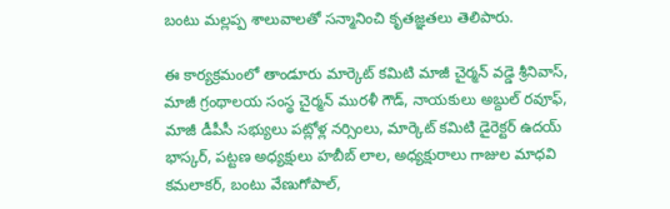బంటు మల్లప్ప శాలువాలతో సన్మానించి కృతజ్ఞతలు తెలిపారు.

ఈ కార్యక్రమంలో తాండూరు మార్కెట్ కమిటి మాజీ చైర్మన్ వడ్డె శ్రీనివాస్, మాజీ గ్రంథాలయ సంస్థ చైర్మన్ మురళీ గౌడ్, నాయకులు అబ్దుల్ రవూఫ్, మాజీ డీపీసీ సభ్యులు పట్లోళ్ల నర్సింలు, మార్కెట్ కమిటి డైరెక్టర్ ఉదయ్ భాస్కర్, పట్టణ అధ్యక్షులు హబీబ్ లాల, అధ్యక్షురాలు గాజుల మాధవి కమలాకర్, బంటు వేణుగోపాల్,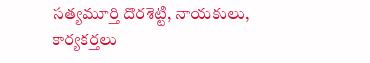సత్యమూర్తి దొరశెట్టి, నాయకులు, కార్యకర్తలు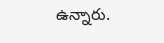ఉన్నారు.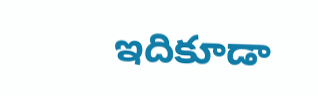ఇదికూడా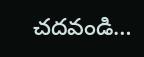చదవండి…